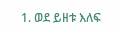1. ወደ ይዘቱ እለፍ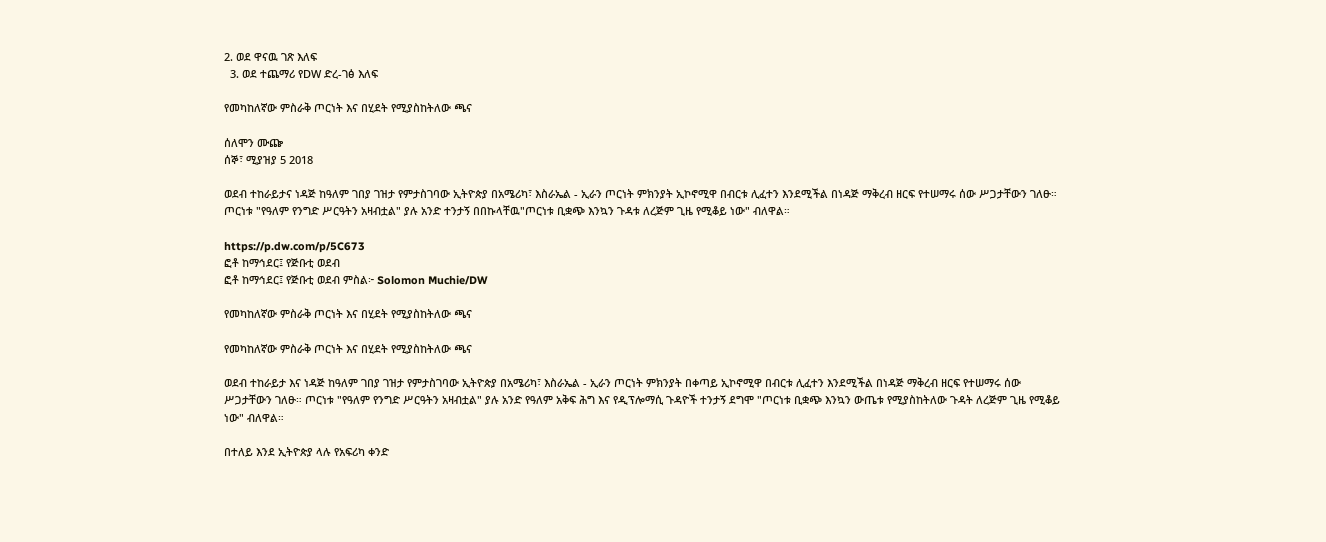2. ወደ ዋናዉ ገጽ እለፍ
  3. ወደ ተጨማሪ የDW ድረ-ገፅ እለፍ

የመካከለኛው ምስራቅ ጦርነት እና በሂደት የሚያስከትለው ጫና

ሰለሞን ሙጬ
ሰኞ፣ ሚያዝያ 5 2018

ወደብ ተከራይታና ነዳጅ ከዓለም ገበያ ገዝታ የምታስገባው ኢትዮጵያ በአሜሪካ፣ እስራኤል - ኢራን ጦርነት ምክንያት ኢኮኖሚዋ በብርቱ ሊፈተን እንደሚችል በነዳጅ ማቅረብ ዘርፍ የተሠማሩ ሰው ሥጋታቸውን ገለፁ። ጦርነቱ "የዓለም የንግድ ሥርዓትን አዛብቷል" ያሉ አንድ ተንታኝ በበኩላቸዉ"ጦርነቱ ቢቋጭ እንኳን ጉዳቱ ለረጅም ጊዜ የሚቆይ ነው" ብለዋል።

https://p.dw.com/p/5C673
ፎቶ ከማኅደር፤ የጅቡቲ ወደብ
ፎቶ ከማኅደር፤ የጅቡቲ ወደብ ምስል፦ Solomon Muchie/DW

የመካከለኛው ምስራቅ ጦርነት እና በሂደት የሚያስከትለው ጫና

የመካከለኛው ምስራቅ ጦርነት እና በሂደት የሚያስከትለው ጫና

ወደብ ተከራይታ እና ነዳጅ ከዓለም ገበያ ገዝታ የምታስገባው ኢትዮጵያ በአሜሪካ፣ እስራኤል - ኢራን ጦርነት ምክንያት በቀጣይ ኢኮኖሚዋ በብርቱ ሊፈተን እንደሚችል በነዳጅ ማቅረብ ዘርፍ የተሠማሩ ሰው ሥጋታቸውን ገለፁ። ጦርነቱ "የዓለም የንግድ ሥርዓትን አዛብቷል" ያሉ አንድ የዓለም አቅፍ ሕግ እና የዲፕሎማሲ ጉዳዮች ተንታኝ ደግሞ "ጦርነቱ ቢቋጭ እንኳን ውጤቱ የሚያስከትለው ጉዳት ለረጅም ጊዜ የሚቆይ ነው" ብለዋል።

በተለይ እንደ ኢትዮጵያ ላሉ የአፍሪካ ቀንድ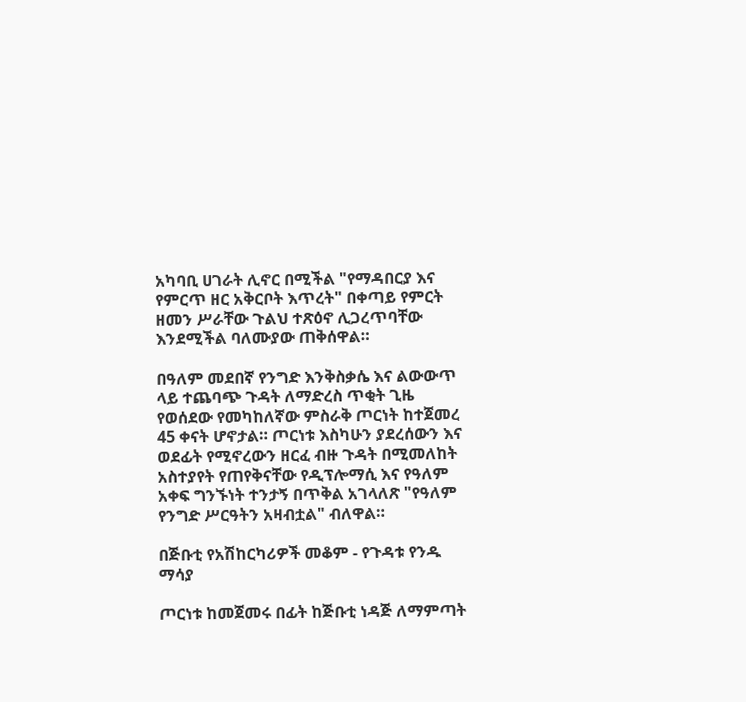አካባቢ ሀገራት ሊኖር በሚችል "የማዳበርያ እና የምርጥ ዘር አቅርቦት እጥረት" በቀጣይ የምርት ዘመን ሥራቸው ጉልህ ተጽዕኖ ሊጋረጥባቸው እንደሚችል ባለሙያው ጠቅሰዋል።

በዓለም መደበኛ የንግድ እንቅስቃሴ እና ልውውጥ ላይ ተጨባጭ ጉዳት ለማድረስ ጥቂት ጊዜ የወሰደው የመካከለኛው ምስራቅ ጦርነት ከተጀመረ 45 ቀናት ሆኖታል። ጦርነቱ እስካሁን ያደረሰውን እና ወደፊት የሚኖረውን ዘርፈ ብዙ ጉዳት በሚመለከት አስተያየት የጠየቅናቸው የዲፕሎማሲ እና የዓለም አቀፍ ግንኙነት ተንታኝ በጥቅል አገላለጽ "የዓለም የንግድ ሥርዓትን አዛብቷል" ብለዋል።

በጅቡቲ የአሽከርካሪዎች መቆም - የጉዳቱ የንዱ ማሳያ

ጦርነቱ ከመጀመሩ በፊት ከጅቡቲ ነዳጅ ለማምጣት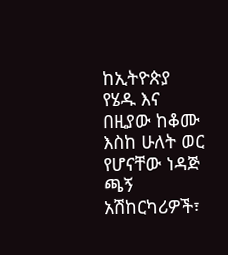ከኢትዮጵያ የሄዱ እና በዚያው ከቆሙ እስከ ሁለት ወር የሆናቸው ነዳጅ ጫኝ አሽከርካሪዎች፣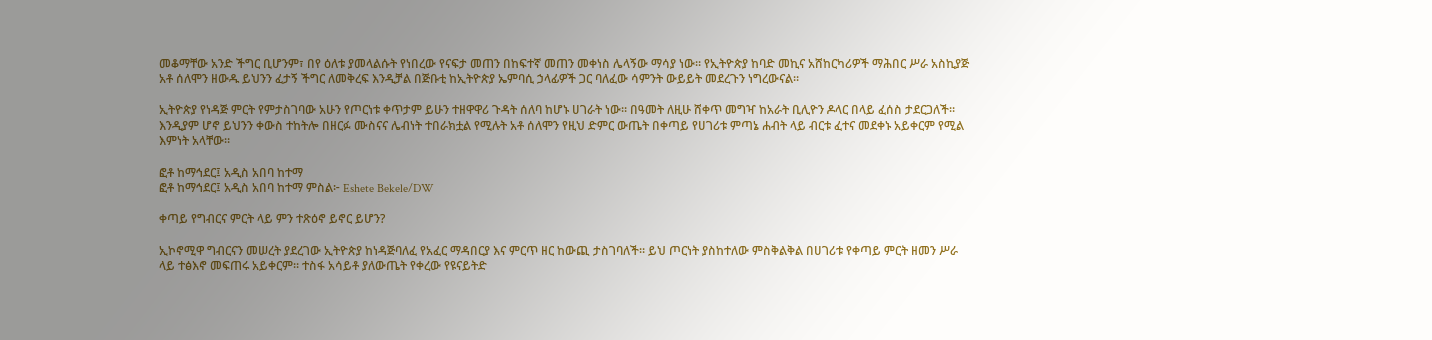መቆማቸው አንድ ችግር ቢሆንም፣ በየ ዕለቱ ያመላልሱት የነበረው የናፍታ መጠን በከፍተኛ መጠን መቀነስ ሌላኝው ማሳያ ነው። የኢትዮጵያ ከባድ መኪና አሸከርካሪዎች ማሕበር ሥራ አስኪያጅ አቶ ሰለሞን ዘውዱ ይህንን ፈታኝ ችግር ለመቅረፍ እንዲቻል በጅቡቲ ከኢትዮጵያ ኤምባሲ ኃላፊዎች ጋር ባለፈው ሳምንት ውይይት መደረጉን ነግረውናል።

ኢትዮጵያ የነዳጅ ምርት የምታስገባው አሁን የጦርነቱ ቀጥታም ይሁን ተዘዋዋሪ ጉዳት ሰለባ ከሆኑ ሀገራት ነው። በዓመት ለዚሁ ሸቀጥ መግዣ ከአራት ቢሊዮን ዶላር በላይ ፈሰስ ታደርጋለች። እንዲያም ሆኖ ይህንን ቀውስ ተከትሎ በዘርፉ ሙስናና ሌብነት ተበራክቷል የሚሉት አቶ ሰለሞን የዚህ ድምር ውጤት በቀጣይ የሀገሪቱ ምጣኔ ሐብት ላይ ብርቱ ፈተና መደቀኑ አይቀርም የሚል እምነት አላቸው።

ፎቶ ከማኅደር፤ አዲስ አበባ ከተማ
ፎቶ ከማኅደር፤ አዲስ አበባ ከተማ ምስል፦ Eshete Bekele/DW

ቀጣይ የግብርና ምርት ላይ ምን ተጽዕኖ ይኖር ይሆን?

ኢኮኖሚዋ ግብርናን መሠረት ያደረገው ኢትዮጵያ ከነዳጅባለፈ የአፈር ማዳበርያ እና ምርጥ ዘር ከውጪ ታስገባለች። ይህ ጦርነት ያስከተለው ምስቅልቅል በሀገሪቱ የቀጣይ ምርት ዘመን ሥራ ላይ ተፅእኖ መፍጠሩ አይቀርም። ተስፋ አሳይቶ ያለውጤት የቀረው የዩናይትድ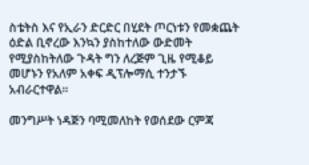ስቴትስ እና የኢራን ድርድር በሂደት ጦርነቱን የመቋጨት ዕድል ቢኖረው እንኳን ያስከተለው ውድመት የሚያስከትለው ጉዳት ግን ለረጅም ጊዜ የሚቆይ መሆኑን የአለም አቀፍ ዲፕሎማሲ ተንታኙ አብራርተዋል።

መንግሥት ነዳጅን ባሚመለከት የወሰደው ርምጃ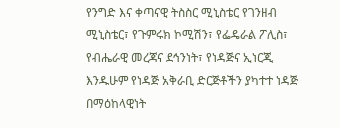የንግድ እና ቀጣናዊ ትስስር ሚኒስቴር የገንዘብ ሚኒስቴር፣ የጉምሩክ ኮሚሽን፣ የፌዴራል ፖሊስ፣ የብሔራዊ መረጃና ደኅንነት፣ የነዳጅና ኢነርጂ እንዱሁም የነዳጅ አቅራቢ ድርጅቶችን ያካተተ ነዳጅ በማዕከላዊነት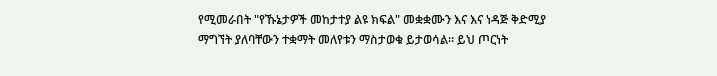የሚመራበት "የኹኔታዎች መከታተያ ልዩ ክፍል" መቋቋሙን እና እና ነዳጅ ቅድሚያ ማግኘት ያለባቸውን ተቋማት መለየቱን ማስታወቁ ይታወሳል። ይህ ጦርነት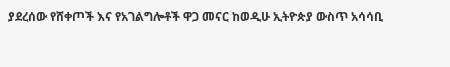ያደረሰው የሸቀጦች እና የአገልግሎቶች ዋጋ መናር ከወዲሁ ኢትዮጵያ ውስጥ አሳሳቢ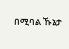በሚባል ኹኔታ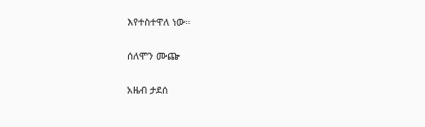እየተስተዋለ ነው።

ሰለሞን ሙጬ

አዜብ ታደሰ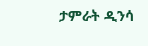ታምራት ዲንሳ